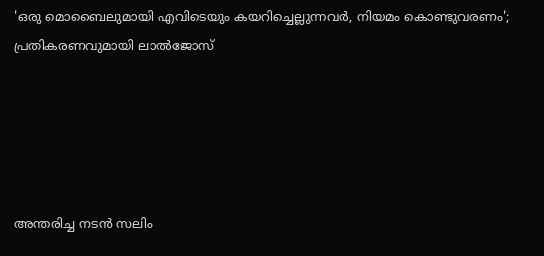'ഒരു മൊബൈലുമായി എവിടെയും കയറിച്ചെല്ലുന്നവര്‍, നിയമം കൊണ്ടുവരണം'; പ്രതികരണവുമായി ലാല്‍ജോസ്





അന്തരിച്ച നടന്‍ സലിം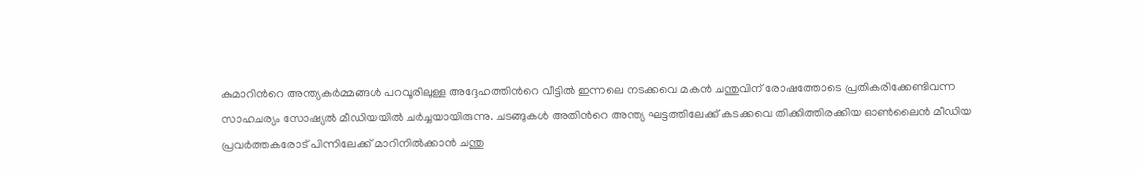കുമാറിന്‍റെ അന്ത്യകര്‍മ്മങ്ങള്‍ പറവൂരിലുള്ള അദ്ദേഹത്തിന്‍റെ വീട്ടില്‍ ഇന്നലെ നടക്കവെ മകന്‍ ചന്തുവിന് രോഷത്തോടെ പ്രതികരിക്കേണ്ടിവന്ന സാഹചര്യം സോഷ്യല്‍ മീഡിയയില്‍ ചര്‍ച്ചയായിരുന്നു. ചടങ്ങുകള്‍ അതിന്‍റെ അന്ത്യ ഘട്ടത്തിലേക്ക് കടക്കവെ തിക്കിത്തിരക്കിയ ഓണ്‍ലൈന്‍ മീഡിയ പ്രവര്‍ത്തകരോട് പിന്നിലേക്ക് മാറിനില്‍ക്കാന്‍ ചന്തു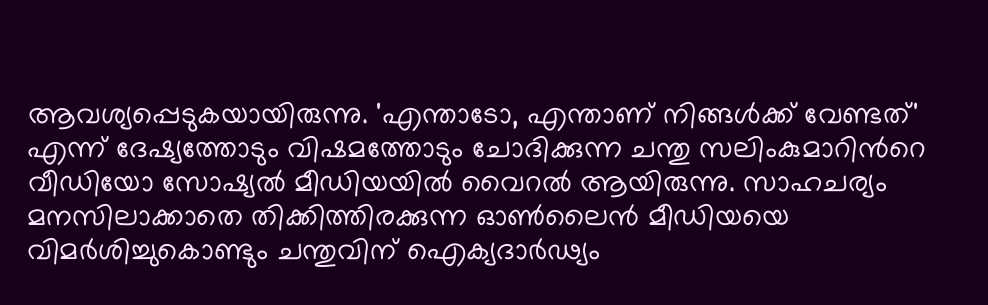ആവശ്യപ്പെടുകയായിരുന്നു. 'എന്താടോ, എന്താണ് നിങ്ങൾക്ക് വേണ്ടത്' എന്ന് ദേഷ്യത്തോടും വിഷമത്തോടും ചോദിക്കുന്ന ചന്തു സലിംകുമാറിന്‍റെ വീഡിയോ സോഷ്യല്‍ മീഡിയയില്‍ വൈറല്‍ ആയിരുന്നു. സാഹചര്യം മനസിലാക്കാതെ തിക്കിത്തിരക്കുന്ന ഓണ്‍ലൈന്‍ മീഡിയയെ വിമര്‍ശിച്ചുകൊണ്ടും ചന്തുവിന് ഐക്യദാര്‍ഢ്യം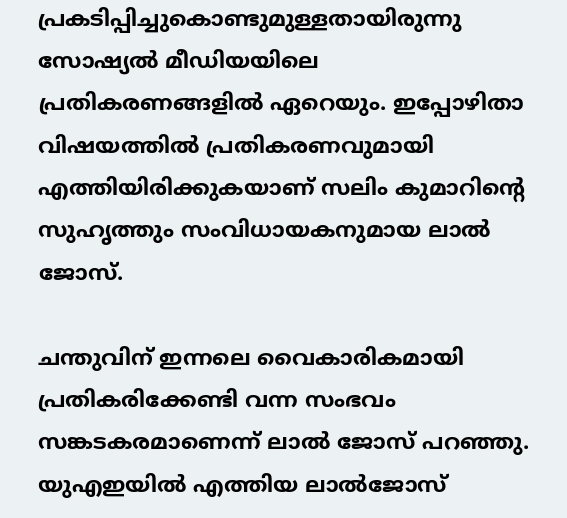പ്രകടിപ്പിച്ചുകൊണ്ടുമുള്ളതായിരുന്നു സോഷ്യല്‍ മീഡിയയിലെ പ്രതികരണങ്ങളില്‍ ഏറെയും. ഇപ്പോഴിതാ വിഷയത്തില്‍ പ്രതികരണവുമായി എത്തിയിരിക്കുകയാണ് സലിം കുമാറിന്‍റെ സുഹൃത്തും സംവിധായകനുമായ ലാല്‍ ജോസ്.

ചന്തുവിന് ഇന്നലെ വൈകാരികമായി പ്രതികരിക്കേണ്ടി വന്ന സംഭവം സങ്കടകരമാണെന്ന് ലാൽ ജോസ് പറഞ്ഞു. യുഎഇയില്‍ എത്തിയ ലാല്‍ജോസ്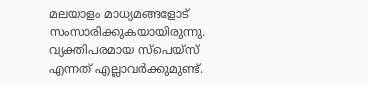മലയാളം മാധ്യമങ്ങളോട് സംസാരിക്കുകയായിരുന്നു. വ്യക്തിപരമായ സ്പെയ്സ് എന്നത് എല്ലാവർക്കുമുണ്ട്.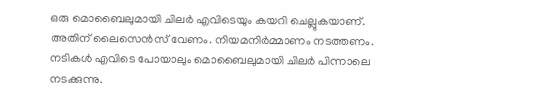ഒരു മൊബൈലുമായി ചിലർ എവിടെയും കയറി ചെല്ലുകയാണ്. അതിന് ലൈസെൻസ് വേണം. നിയമനിർമ്മാണം നടത്തണം. നടികൾ എവിടെ പോയാലും മൊബൈലുമായി ചിലർ പിന്നാലെ നടക്കുന്നു.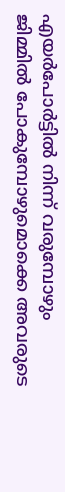എയർപോർട്ടിൽ നിന്ന് വരുമ്പോഴും ജിമ്മിൽ പോകുമ്പോഴുമൊക്കെ അവരുടെ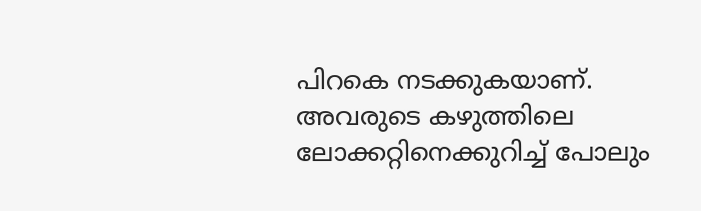പിറകെ നടക്കുകയാണ്. അവരുടെ കഴുത്തിലെ ലോക്കറ്റിനെക്കുറിച്ച് പോലും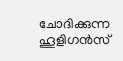ചോദിക്കുന്ന ഹൂളിഗന്‍സ്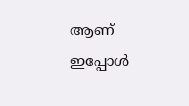ആണ് ഇപ്പോള്‍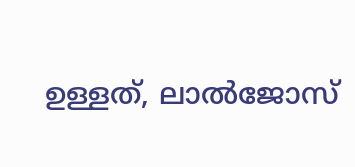ഉള്ളത്, ലാല്‍ജോസ്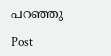പറഞ്ഞു

Post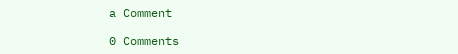a Comment

0 Comments